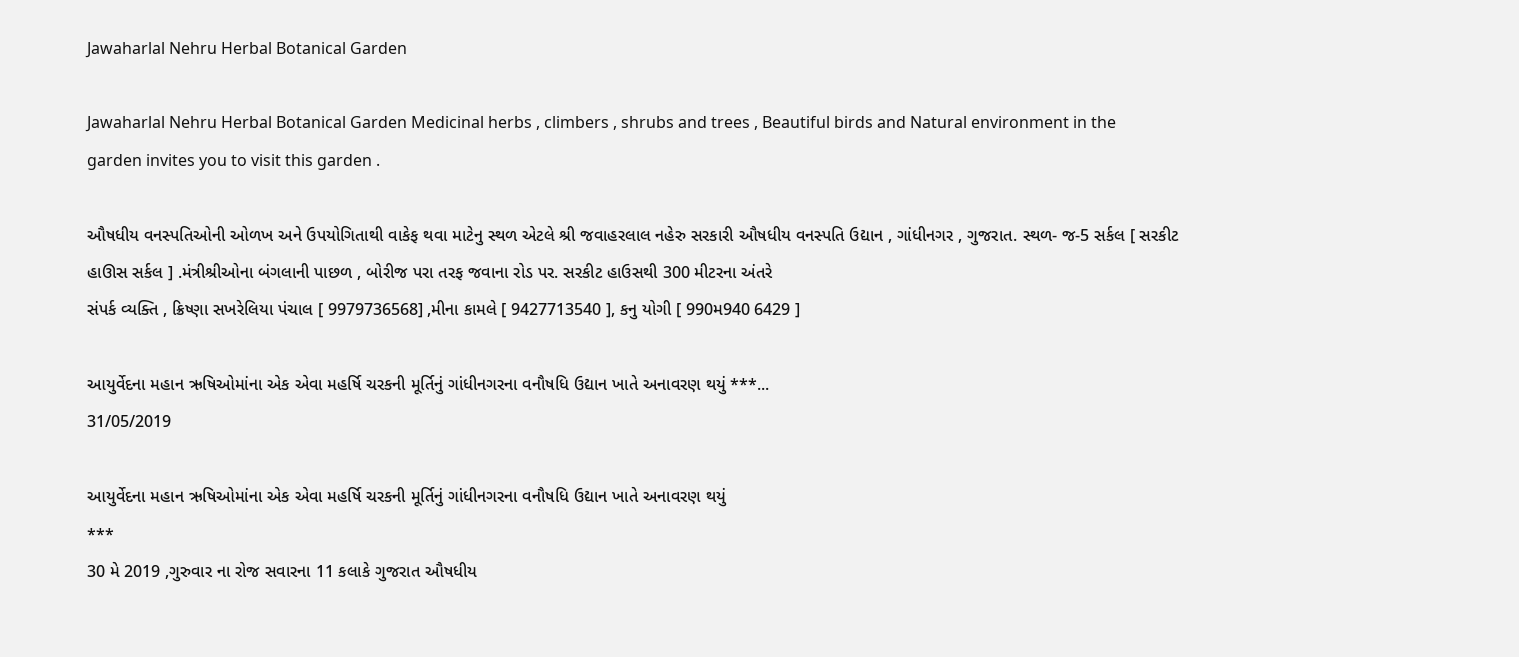Jawaharlal Nehru Herbal Botanical Garden

Jawaharlal Nehru Herbal Botanical Garden Medicinal herbs , climbers , shrubs and trees , Beautiful birds and Natural environment in the garden invites you to visit this garden .

ઔષધીય વનસ્પતિઓની ઓળખ અને ઉપયોગિતાથી વાકેફ થવા માટેનુ સ્થળ એટલે શ્રી જવાહરલાલ નહેરુ સરકારી ઔષધીય વનસ્પતિ ઉદ્યાન , ગાંધીનગર , ગુજરાત. સ્થળ- જ-5 સર્કલ [ સરકીટ હાઊસ સર્કલ ] .મંત્રીશ્રીઓના બંગલાની પાછળ , બોરીજ પરા તરફ જવાના રોડ પર. સરકીટ હાઉસથી 300 મીટરના અંતરે
સંપર્ક વ્યક્તિ , ક્રિષ્ણા સખરેલિયા પંચાલ [ 9979736568] ,મીના કામલે [ 9427713540 ], કનુ યોગી [ 990મ940 6429 ]

આયુર્વેદના મહાન ઋષિઓમાંના એક એવા મહર્ષિ ચરકની મૂર્તિનું ગાંધીનગરના વનૌષધિ ઉદ્યાન ખાતે અનાવરણ થયું ***...
31/05/2019

આયુર્વેદના મહાન ઋષિઓમાંના એક એવા મહર્ષિ ચરકની મૂર્તિનું ગાંધીનગરના વનૌષધિ ઉદ્યાન ખાતે અનાવરણ થયું
***
30 મે 2019 ,ગુરુવાર ના રોજ સવારના 11 કલાકે ગુજરાત ઔષધીય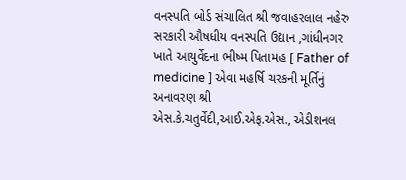વનસ્પતિ બોર્ડ સંચાલિત શ્રી જવાહરલાલ નહેરુ સરકારી ઔષધીય વનસ્પતિ ઉદ્યાન ,ગાંધીનગર ખાતે આયુર્વેદના ભીષ્મ પિતામહ [ Father of medicine ] એવા મહર્ષિ ચરકની મૂર્તિનું અનાવરણ શ્રી એસ.કે.ચતુર્વેદી,આઈ.એફ.એસ., એડીશનલ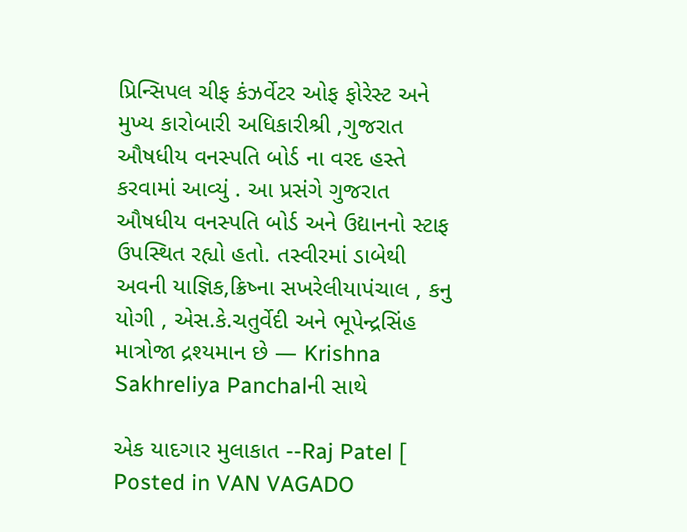પ્રિન્સિપલ ચીફ કંઝર્વેટર ઓફ ફોરેસ્ટ અને મુખ્ય કારોબારી અધિકારીશ્રી ,ગુજરાત ઔષધીય વનસ્પતિ બોર્ડ ના વરદ હસ્તે કરવામાં આવ્યું . આ પ્રસંગે ગુજરાત ઔષધીય વનસ્પતિ બોર્ડ અને ઉદ્યાનનો સ્ટાફ ઉપસ્થિત રહ્યો હતો. તસ્વીરમાં ડાબેથી અવની યાજ્ઞિક,ક્રિષ્ના સખરેલીયાપંચાલ , કનુ યોગી , એસ.કે.ચતુર્વેદી અને ભૂપેન્દ્રસિંહ માત્રોજા દ્રશ્યમાન છે — Krishna Sakhreliya Panchalની સાથે

એક યાદગાર મુલાકાત --Raj Patel [ Posted in VAN VAGADO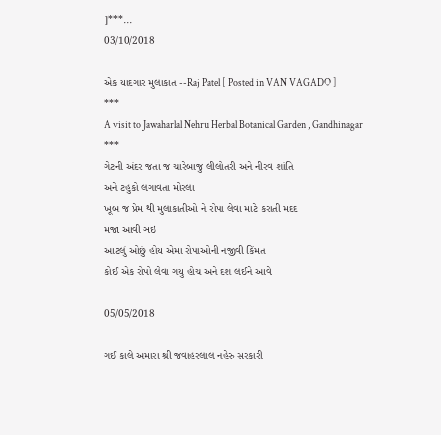]***...
03/10/2018

એક યાદગાર મુલાકાત --Raj Patel [ Posted in VAN VAGADO ]
***
A visit to Jawaharlal Nehru Herbal Botanical Garden , Gandhinagar
***
ગેટની અંદર જતા જ ચારેબાજુ લીલોતરી અને નીરવ શાંતિ
અને ટહુકો લગાવતા મોરલા
ખૂબ જ પ્રેમ થી મુલાકાતીઓ ને રોપા લેવા માટે કરાતી મદદ
મજા આવી ઞઇ
આટલું ઓછું હોય એમા રોપાઓની નજીવી કિંમત
કોઈ એક રોપો લેવા ગયુ હોચ અને દશ લઈને આવે

05/05/2018

ગઈ કાલે અમારા શ્રી જવાહરલાલ નહેરુ સરકારી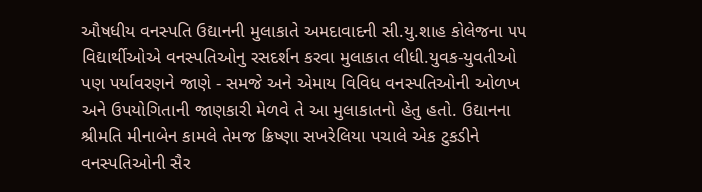ઔષધીય વનસ્પતિ ઉદ્યાનની મુલાકાતે અમદાવાદની સી.યુ.શાહ કોલેજના ૫૫ વિદ્યાર્થીઓએ વનસ્પતિઓનુ રસદર્શન કરવા મુલાકાત લીધી.યુવક-યુવતીઓ પણ પર્યાવરણને જાણે - સમજે અને એમાય વિવિધ વનસ્પતિઓની ઓળખ અને ઉપયોગિતાની જાણકારી મેળવે તે આ મુલાકાતનો હેતુ હતો. ઉદ્યાનના શ્રીમતિ મીનાબેન કામલે તેમજ ક્રિષ્ણા સખરેલિયા પચાલે એક ટુકડીને વનસ્પતિઓની સૈર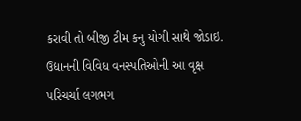કરાવી તો બીજી ટીમ કનુ યોગી સાથે જોડાઇ. ઉદ્યાનની વિવિધ વનસ્પતિઓની આ વૃક્ષ પરિચર્ચા લગભગ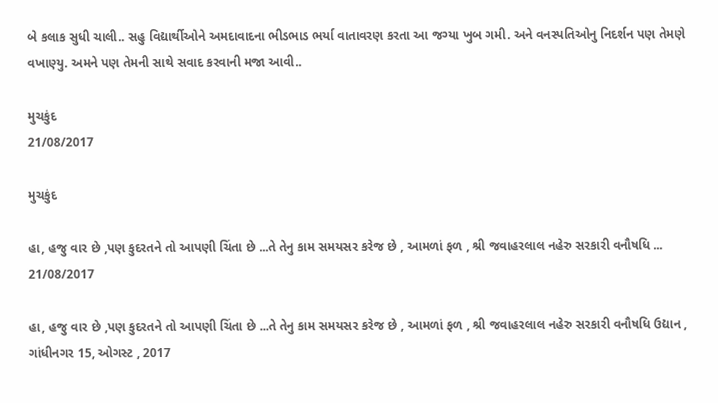બે કલાક સુધી ચાલી.. સહુ વિદ્યાર્થીઓને અમદાવાદના ભીડભાડ ભર્યા વાતાવરણ કરતા આ જગ્યા ખુબ ગમી. અને વનસ્પતિઓનુ નિદર્શન પણ તેમણે વખાણ્યુ. અમને પણ તેમની સાથે સવાદ કરવાની મજા આવી..

મુચકુંદ
21/08/2017

મુચકુંદ

હા, હજુ વાર છે ,પણ કુદરતને તો આપણી ચિંતા છે ...તે તેનુ કામ સમયસર કરેજ છે , આમળાં ફળ , શ્રી જવાહરલાલ નહેરુ સરકારી વનૌષધિ ...
21/08/2017

હા, હજુ વાર છે ,પણ કુદરતને તો આપણી ચિંતા છે ...તે તેનુ કામ સમયસર કરેજ છે , આમળાં ફળ , શ્રી જવાહરલાલ નહેરુ સરકારી વનૌષધિ ઉદ્યાન , ગાંધીનગર 15, ઓગસ્ટ , 2017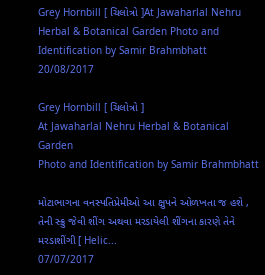Grey Hornbill [ ચિલોત્રો ]At Jawaharlal Nehru Herbal & Botanical Garden Photo and Identification by Samir Brahmbhatt
20/08/2017

Grey Hornbill [ ચિલોત્રો ]
At Jawaharlal Nehru Herbal & Botanical Garden
Photo and Identification by Samir Brahmbhatt

મોટાભાગના વનસ્પતિપ્રેમીઓ આ ક્ષુપને ઓળખતા જ હશે , તેની સ્ક્રુ જેવી શીંગ અથવા મરડાયેલી શીંગના કારણે તેને મરડાશીંગી [ Helic...
07/07/2017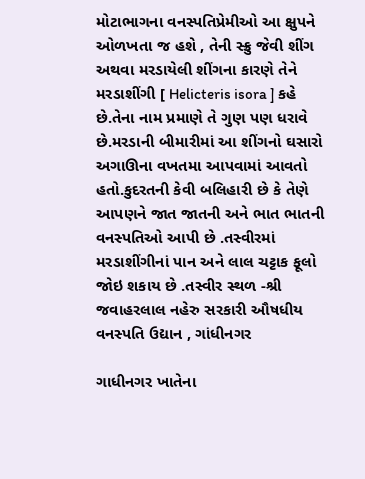મોટાભાગના વનસ્પતિપ્રેમીઓ આ ક્ષુપને ઓળખતા જ હશે , તેની સ્ક્રુ જેવી શીંગ અથવા મરડાયેલી શીંગના કારણે તેને મરડાશીંગી [ Helicteris isora ] કહે છે.તેના નામ પ્રમાણે તે ગુણ પણ ધરાવે છે.મરડાની બીમારીમાં આ શીંગનો ઘસારો અગાઊના વખતમા આપવામાં આવતો હતો.કુદરતની કેવી બલિહારી છે કે તેણે આપણને જાત જાતની અને ભાત ભાતની વનસ્પતિઓ આપી છે .તસ્વીરમાં મરડાશીંગીનાં પાન અને લાલ ચટ્ટાક ફૂલો જોઇ શકાય છે .તસ્વીર સ્થળ -શ્રી જવાહરલાલ નહેરુ સરકારી ઔષધીય વનસ્પતિ ઉદ્યાન , ગાંધીનગર

ગાધીનગર ખાતેના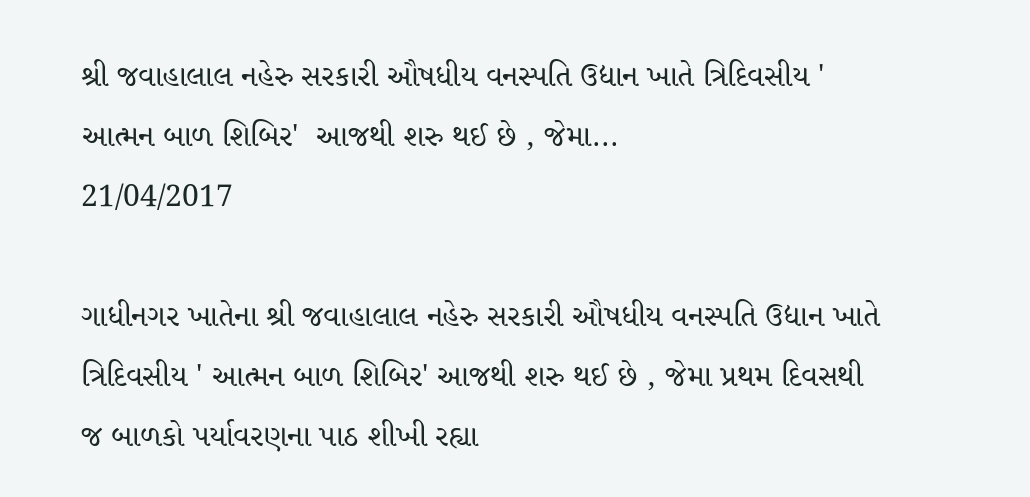શ્રી જવાહાલાલ નહેરુ સરકારી ઔષધીય વનસ્પતિ ઉદ્યાન ખાતે ત્રિદિવસીય ' આત્મન બાળ શિબિર'  આજથી શરુ થઈ છે , જેમા...
21/04/2017

ગાધીનગર ખાતેના શ્રી જવાહાલાલ નહેરુ સરકારી ઔષધીય વનસ્પતિ ઉદ્યાન ખાતે ત્રિદિવસીય ' આત્મન બાળ શિબિર' આજથી શરુ થઈ છે , જેમા પ્રથમ દિવસથી જ બાળકો પર્યાવરણના પાઠ શીખી રહ્યા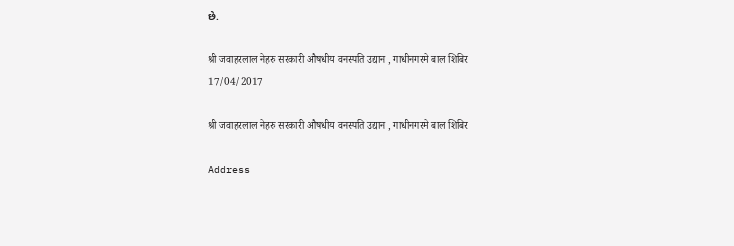છે.

श्री जवाहरलाल नेहरु सरकारी औषधीय वनस्पति उद्यान , गाधीनगरमे बाल शिबिर
17/04/2017

श्री जवाहरलाल नेहरु सरकारी औषधीय वनस्पति उद्यान , गाधीनगरमे बाल शिबिर

Address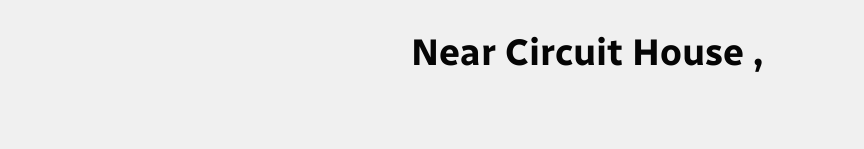Near Circuit House ,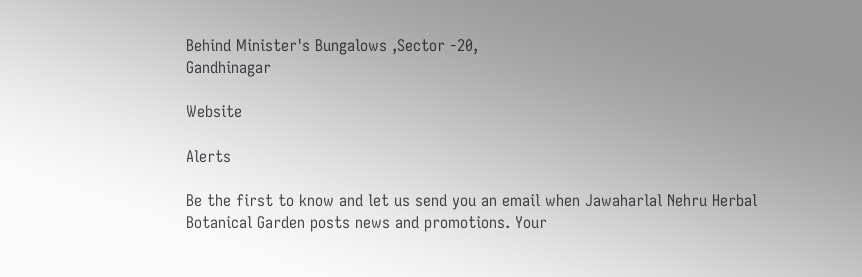Behind Minister's Bungalows ,Sector -20,
Gandhinagar

Website

Alerts

Be the first to know and let us send you an email when Jawaharlal Nehru Herbal Botanical Garden posts news and promotions. Your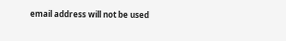email address will not be used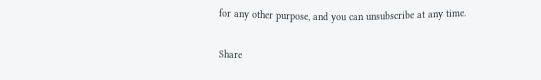for any other purpose, and you can unsubscribe at any time.

Share